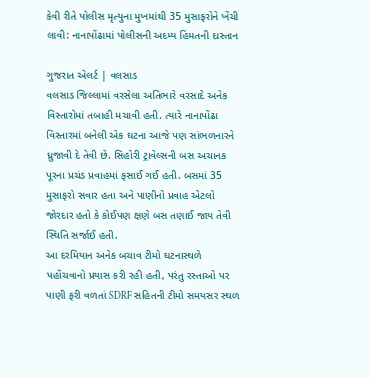કેવી રીતે પોલીસ મૃત્યુના મુખમાંથી 35 મુસાફરોને ખેંચી લાવી: નાનાપોંઢામાં પોલીસની અદમ્ય હિંમતની દાસ્તાન

ગુજરાત એલર્ટ | વલસાડ
વલસાડ જિલ્લામાં વરસેલા અતિભારે વરસાદે અનેક વિસ્તારોમાં તબાહી મચાવી હતી. ત્યારે નાનાપોંઢા વિસ્તારમાં બનેલી એક ઘટના આજે પણ સાંભળનારને ધ્રુજાવી દે તેવી છે. સિહોરી ટ્રાવેલ્સની બસ અચાનક પૂરના પ્રચંડ પ્રવાહમાં ફસાઈ ગઈ હતી. બસમાં 35 મુસાફરો સવાર હતા અને પાણીનો પ્રવાહ એટલો જોરદાર હતો કે કોઈપણ ક્ષણે બસ તણાઈ જાય તેવી સ્થિતિ સર્જાઈ હતી.
આ દરમિયાન અનેક બચાવ ટીમો ઘટનાસ્થળે પહોંચવાનો પ્રયાસ કરી રહી હતી, પરંતુ રસ્તાઓ પર પાણી ફરી વળતાં SDRF સહિતની ટીમો સમયસર સ્થળ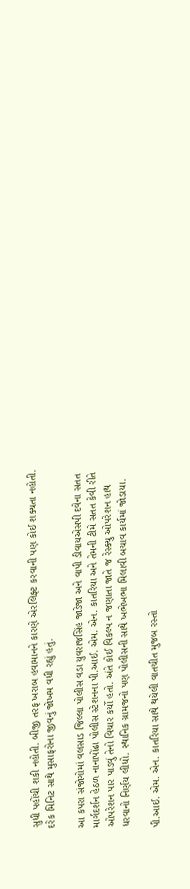સુધી પહોંચી શકી નહોતી. બીજી તરફ ખરાબ હવામાનને કારણે એરલિફ્ટ કરવાની પણ કોઈ શક્યતા નહોતી. દરેક મિનિટ સાથે મુસાફરોના જીવનું જોખમ વધી રહ્યું હતું.

આ કપરા સંજોગોમાં વલસાડ જિલ્લા પોલીસ વડા યુવરાજસિંહ જાડેજા અને વાપી ડીવાયએસપી દવેના સતત માર્ગદર્શન હેઠળ નાનાપોંઢા પોલીસ સ્ટેશનના પી.આઈ. એમ. એન. કાતરિયા અને તેમની ટીમે સતત કેવી રીતે ઓપરેશન પાર પાડવું તેનો વિચાર કર્યો હતો. અંતે કોઈ વિકલ્પ ન જણાતા જાતે જ રેસ્ક્યુ ઓપરેશન હાથ ધરવાનો નિર્ણય લીધો. સ્થાનિક ગ્રામજનો પણ પોલીસની સાથે ખભેખભા મિલાવી બચાવ કાર્યમાં જોડાયા.

પી.આઈ. એમ. એન. કાતરિયા સાથે થયેલી વાતચીત મુજબ રસ્તો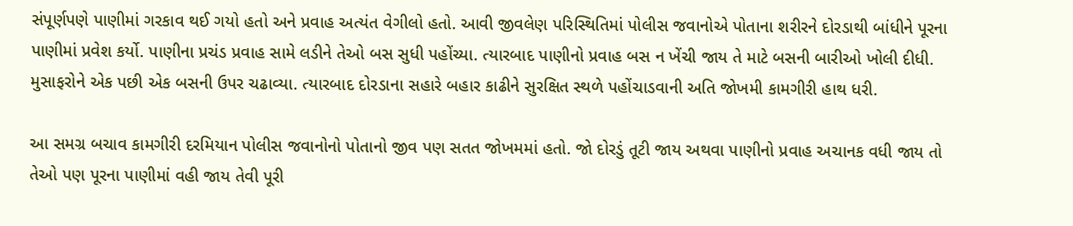સંપૂર્ણપણે પાણીમાં ગરકાવ થઈ ગયો હતો અને પ્રવાહ અત્યંત વેગીલો હતો. આવી જીવલેણ પરિસ્થિતિમાં પોલીસ જવાનોએ પોતાના શરીરને દોરડાથી બાંધીને પૂરના પાણીમાં પ્રવેશ કર્યો. પાણીના પ્રચંડ પ્રવાહ સામે લડીને તેઓ બસ સુધી પહોંચ્યા. ત્યારબાદ પાણીનો પ્રવાહ બસ ન ખેંચી જાય તે માટે બસની બારીઓ ખોલી દીધી. મુસાફરોને એક પછી એક બસની ઉપર ચઢાવ્યા. ત્યારબાદ દોરડાના સહારે બહાર કાઢીને સુરક્ષિત સ્થળે પહોંચાડવાની અતિ જોખમી કામગીરી હાથ ધરી.

આ સમગ્ર બચાવ કામગીરી દરમિયાન પોલીસ જવાનોનો પોતાનો જીવ પણ સતત જોખમમાં હતો. જો દોરડું તૂટી જાય અથવા પાણીનો પ્રવાહ અચાનક વધી જાય તો તેઓ પણ પૂરના પાણીમાં વહી જાય તેવી પૂરી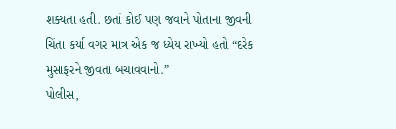શક્યતા હતી. છતાં કોઈ પણ જવાને પોતાના જીવની ચિંતા કર્યા વગર માત્ર એક જ ધ્યેય રાખ્યો હતો “દરેક મુસાફરને જીવતા બચાવવાનો.”
પોલીસ,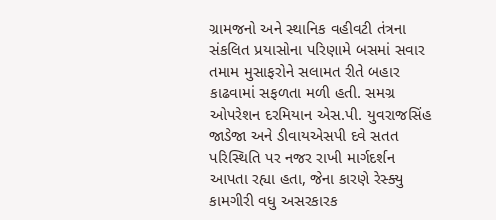ગ્રામજનો અને સ્થાનિક વહીવટી તંત્રના સંકલિત પ્રયાસોના પરિણામે બસમાં સવાર તમામ મુસાફરોને સલામત રીતે બહાર કાઢવામાં સફળતા મળી હતી. સમગ્ર ઓપરેશન દરમિયાન એસ.પી. યુવરાજસિંહ જાડેજા અને ડીવાયએસપી દવે સતત પરિસ્થિતિ પર નજર રાખી માર્ગદર્શન આપતા રહ્યા હતા, જેના કારણે રેસ્ક્યુ કામગીરી વધુ અસરકારક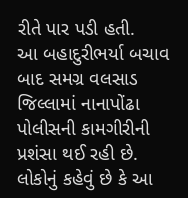રીતે પાર પડી હતી.
આ બહાદુરીભર્યા બચાવ બાદ સમગ્ર વલસાડ જિલ્લામાં નાનાપોંઢા પોલીસની કામગીરીની પ્રશંસા થઈ રહી છે. લોકોનું કહેવું છે કે આ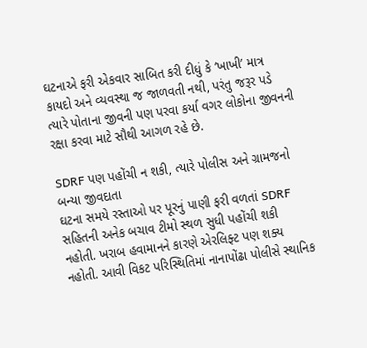ઘટનાએ ફરી એકવાર સાબિત કરી દીધું કે ‘ખાખી’ માત્ર કાયદો અને વ્યવસ્થા જ જાળવતી નથી, પરંતુ જરૂર પડે ત્યારે પોતાના જીવની પણ પરવા કર્યા વગર લોકોના જીવનની રક્ષા કરવા માટે સૌથી આગળ રહે છે.

SDRF પણ પહોંચી ન શકી, ત્યારે પોલીસ અને ગ્રામજનો બન્યા જીવદાતા
ઘટના સમયે રસ્તાઓ પર પૂરનું પાણી ફરી વળતાં SDRF સહિતની અનેક બચાવ ટીમો સ્થળ સુધી પહોંચી શકી નહોતી. ખરાબ હવામાનને કારણે એરલિફ્ટ પણ શક્ય નહોતી. આવી વિકટ પરિસ્થિતિમાં નાનાપોંઢા પોલીસે સ્થાનિક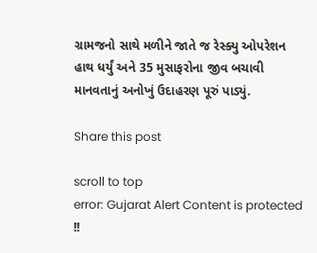ગ્રામજનો સાથે મળીને જાતે જ રેસ્ક્યુ ઓપરેશન હાથ ધર્યું અને 35 મુસાફરોના જીવ બચાવી માનવતાનું અનોખું ઉદાહરણ પૂરું પાડ્યું.

Share this post

scroll to top
error: Gujarat Alert Content is protected !!